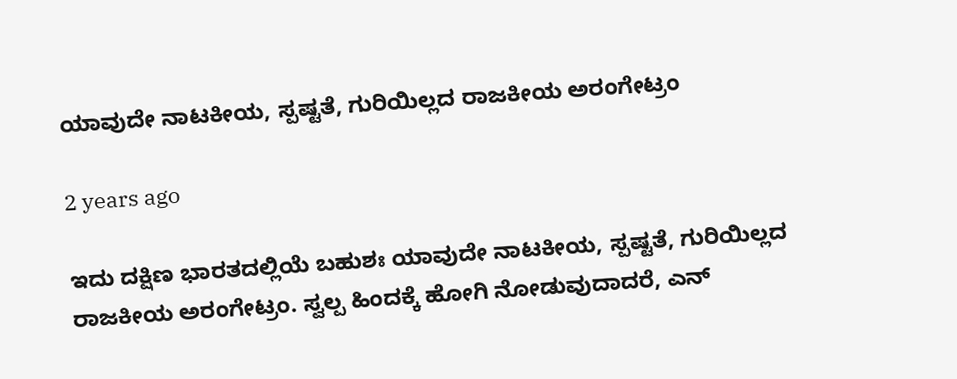ಯಾವುದೇ ನಾಟಕೀಯ, ಸ್ಪಷ್ಟತೆ, ಗುರಿಯಿಲ್ಲದ ರಾಜಕೀಯ ಅರಂಗೇಟ್ರಂ

2 years ago

ಇದು ದಕ್ಷಿಣ ಭಾರತದಲ್ಲಿಯೆ ಬಹುಶಃ ಯಾವುದೇ ನಾಟಕೀಯ, ಸ್ಪಷ್ಟತೆ, ಗುರಿಯಿಲ್ಲದ ರಾಜಕೀಯ ಅರಂಗೇಟ್ರಂ. ಸ್ವಲ್ಪ ಹಿಂದಕ್ಕೆ ಹೋಗಿ ನೋಡುವುದಾದರೆ, ಎನ್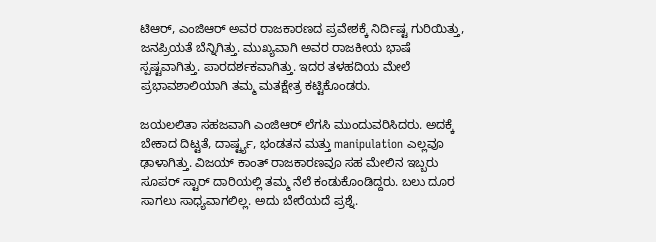ಟಿಆರ್, ಎಂಜಿಆರ್ ಅವರ ರಾಜಕಾರಣದ ಪ್ರವೇಶಕ್ಕೆ ನಿರ್ದಿಷ್ಟ ಗುರಿಯಿತ್ತು, ಜನಪ್ರಿಯತೆ ಬೆನ್ನಿಗಿತ್ತು. ಮುಖ್ಯವಾಗಿ ಅವರ ರಾಜಕೀಯ ಭಾಷೆ ಸ್ಪಷ್ಟವಾಗಿತ್ತು. ಪಾರದರ್ಶಕವಾಗಿತ್ತು. ಇದರ ತಳಹದಿಯ ಮೇಲೆ ಪ್ರಭಾವಶಾಲಿಯಾಗಿ ತಮ್ಮ ಮತಕ್ಷೇತ್ರ ಕಟ್ಟಿಕೊಂಡರು.

ಜಯಲಲಿತಾ ಸಹಜವಾಗಿ ಎಂಜಿಆರ್ ಲೆಗಸಿ ಮುಂದುವರಿಸಿದರು. ಅದಕ್ಕೆ ಬೇಕಾದ ದಿಟ್ಟತೆ, ದಾರ್ಷ್ಟ್ಯ, ಭಂಡತನ ಮತ್ತು manipulation ಎಲ್ಲವೂ ಢಾಳಾಗಿತ್ತು. ವಿಜಯ್ ಕಾಂತ್ ರಾಜಕಾರಣವೂ ಸಹ ಮೇಲಿನ ಇಬ್ಬರು ಸೂಪರ್ ಸ್ಟಾರ್ ದಾರಿಯಲ್ಲಿ ತಮ್ಮ ನೆಲೆ ಕಂಡುಕೊಂಡಿದ್ದರು. ಬಲು ದೂರ ಸಾಗಲು ಸಾಧ್ಯವಾಗಲಿಲ್ಲ. ಅದು ಬೇರೆಯದೆ ಪ್ರಶ್ನೆ.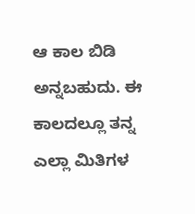ಆ ಕಾಲ ಬಿಡಿ ಅನ್ನಬಹುದು. ಈ ಕಾಲದಲ್ಲೂ ತನ್ನ ಎಲ್ಲಾ ಮಿತಿಗಳ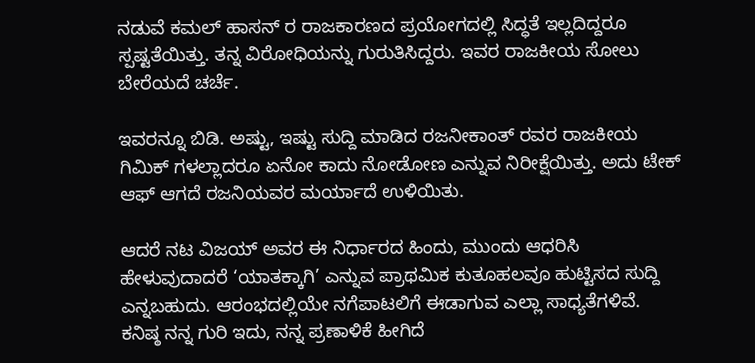ನಡುವೆ ಕಮಲ್ ಹಾಸನ್ ರ ರಾಜಕಾರಣದ ಪ್ರಯೋಗದಲ್ಲಿ ಸಿದ್ಧತೆ ಇಲ್ಲದಿದ್ದರೂ ಸ್ಪಷ್ಟತೆಯಿತ್ತು. ತನ್ನ ವಿರೋಧಿಯನ್ನು ಗುರುತಿಸಿದ್ದರು. ಇವರ ರಾಜಕೀಯ ಸೋಲು ಬೇರೆಯದೆ ಚರ್ಚೆ.

ಇವರನ್ನೂ ಬಿಡಿ. ಅಷ್ಟು, ಇಷ್ಟು ಸುದ್ದಿ ಮಾಡಿದ ರಜನೀಕಾಂತ್ ರವರ ರಾಜಕೀಯ ಗಿಮಿಕ್ ಗಳಲ್ಲಾದರೂ ಏನೋ ಕಾದು ನೋಡೋಣ ಎನ್ನುವ ನಿರೀಕ್ಷೆಯಿತ್ತು. ಅದು ಟೇಕ್ ಆಫ್ ಆಗದೆ ರಜನಿಯವರ ಮರ್ಯಾದೆ ಉಳಿಯಿತು.

ಆದರೆ ನಟ ವಿಜಯ್ ಅವರ ಈ ನಿರ್ಧಾರದ ಹಿಂದು, ಮುಂದು ಆಧರಿಸಿ ಹೇಳುವುದಾದರೆ ‘ಯಾತಕ್ಕಾಗಿ’ ಎನ್ನುವ ಪ್ರಾಥಮಿಕ ಕುತೂಹಲವೂ ಹುಟ್ಟಿಸದ ಸುದ್ದಿ ಎನ್ನಬಹುದು. ಆರಂಭದಲ್ಲಿಯೇ ನಗೆಪಾಟಲಿಗೆ ಈಡಾಗುವ ಎಲ್ಲಾ ಸಾಧ್ಯತೆಗಳಿವೆ. ಕನಿಷ್ಠ ನನ್ನ ಗುರಿ ಇದು, ನನ್ನ ಪ್ರಣಾಳಿಕೆ ಹೀಗಿದೆ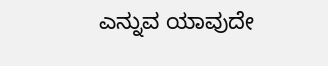ಎನ್ನುವ ಯಾವುದೇ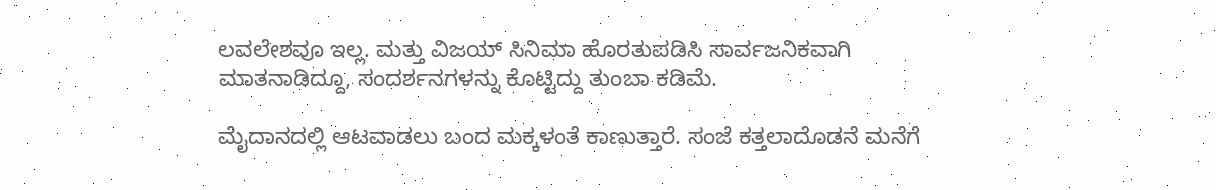ಲವಲೇಶವೂ ಇಲ್ಲ. ಮತ್ತು ವಿಜಯ್ ಸಿನಿಮಾ ಹೊರತುಪಡಿಸಿ ಸಾರ್ವಜನಿಕವಾಗಿ ಮಾತನಾಡಿದ್ದೂ, ಸಂದರ್ಶನಗಳನ್ನು ಕೊಟ್ಟಿದ್ದು ತುಂಬಾ ಕಡಿಮೆ.

ಮೈದಾನದಲ್ಲಿ ಆಟವಾಡಲು ಬಂದ ಮಕ್ಕಳಂತೆ ಕಾಣುತ್ತಾರೆ. ಸಂಜೆ ಕತ್ತಲಾದೊಡನೆ ಮನೆಗೆ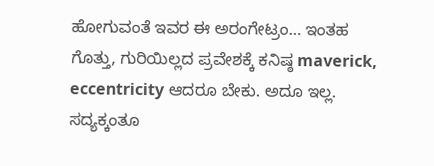ಹೋಗುವಂತೆ ಇವರ ಈ ಅರಂಗೇಟ್ರಂ… ಇಂತಹ ಗೊತ್ತು, ಗುರಿಯಿಲ್ಲದ ಪ್ರವೇಶಕ್ಕೆ ಕನಿಷ್ಠ maverick, eccentricity ಆದರೂ ಬೇಕು. ಅದೂ ಇಲ್ಲ. ಸದ್ಯಕ್ಕಂತೂ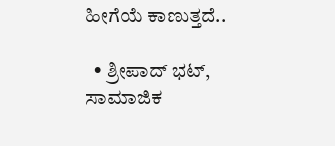ಹೀಗೆಯೆ ಕಾಣುತ್ತದೆ..

  • ಶ್ರೀಪಾದ್ ಭಟ್, ಸಾಮಾಜಿಕ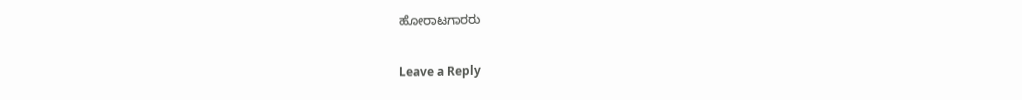ಹೋರಾಟಗಾರರು

Leave a Reply